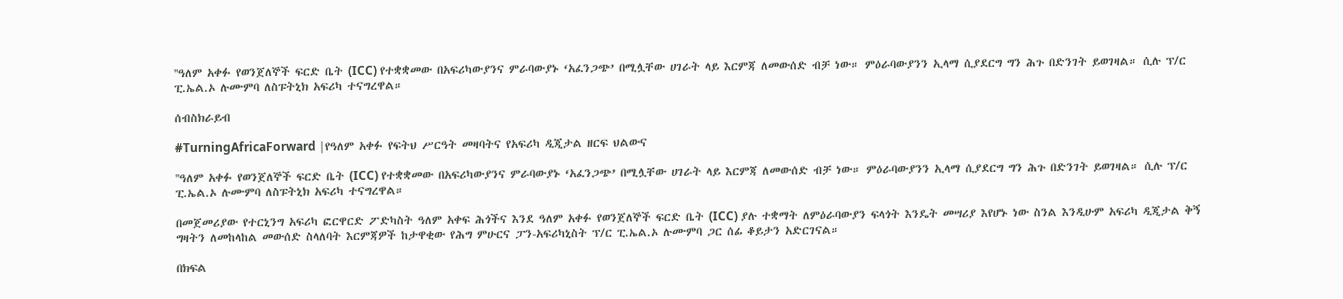''ዓለም አቀፉ የወንጀለኞች ፍርድ ቤት (ICC) የተቋቋመው በአፍሪካውያንና ምራባውያኑ ‘አፈንጋጭ’ በሚሏቸው ሀገራት ላይ እርምጃ ለመውሰድ ብቻ ነው። ምዕራባውያንን ኢላማ ሲያደርግ ግን ሕጉ በድንገት ይወገዛል። ሲሉ ፕ/ር ፒ.ኤል.ኦ ሉሙምባ ለስፑትኒክ አፍሪካ ተናግረዋል።

ሰብስክራይብ

#TurningAfricaForward |የዓለም አቀፉ የፍትህ ሥርዓት መዛባትና የአፍሪካ ዲጂታል ዘርፍ ህልውና

''ዓለም አቀፉ የወንጀለኞች ፍርድ ቤት (ICC) የተቋቋመው በአፍሪካውያንና ምራባውያኑ ‘አፈንጋጭ’ በሚሏቸው ሀገራት ላይ እርምጃ ለመውሰድ ብቻ ነው። ምዕራባውያንን ኢላማ ሲያደርግ ግን ሕጉ በድንገት ይወገዛል። ሲሉ ፕ/ር ፒ.ኤል.ኦ ሉሙምባ ለስፑትኒክ አፍሪካ ተናግረዋል።

በመጀመሪያው የተርኒንግ አፍሪካ ፎርዋርድ ፖድካስት ዓለም አቀፍ ሕጎችና እንደ ዓለም አቀፉ የወንጀለኞች ፍርድ ቤት (ICC) ያሉ ተቋማት ለምዕራባውያን ፍላጎት እንዴት መሣሪያ እየሆኑ ነው ስንል እንዲሁም አፍሪካ ዲጂታል ቅኝ ግዛትን ለመከላከል መውሰድ ስላለባት እርምጃዎች ከታዋቂው የሕግ ምሁርና ፓን-አፍሪካኒስት ፕ/ር ፒ.ኤል.ኦ ሉሙምባ ጋር ሰፊ ቆይታን አድርገናል።

በክፍል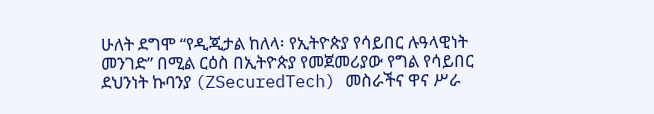ሁለት ደግሞ “የዲጂታል ከለላ፡ የኢትዮጵያ የሳይበር ሉዓላዊነት መንገድ” በሚል ርዕስ በኢትዮጵያ የመጀመሪያው የግል የሳይበር ደህንነት ኩባንያ (ZSecuredTech) መስራችና ዋና ሥራ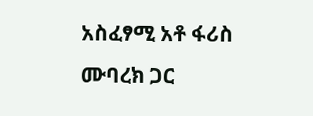አስፈፃሚ አቶ ፋሪስ ሙባረክ ጋር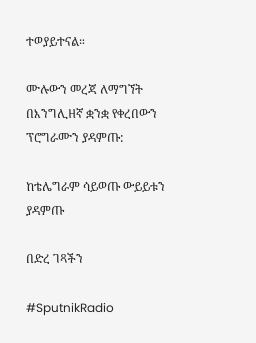ተወያይተናል።

ሙሉውን መረጃ ለማግኘት በእንግሊዘኛ ቋንቋ የቀረበውን ፕሮግራሙን ያዳምጡ:

ከቴሌግራም ሳይወጡ ውይይቱን ያዳምጡ

በድረ ገጻችን

#SputnikRadio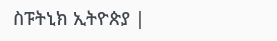ስፑትኒክ ኢትዮጵያ |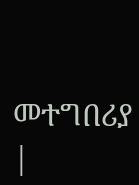መተግበሪያ |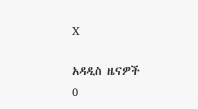X

አዳዲስ ዜናዎች
0